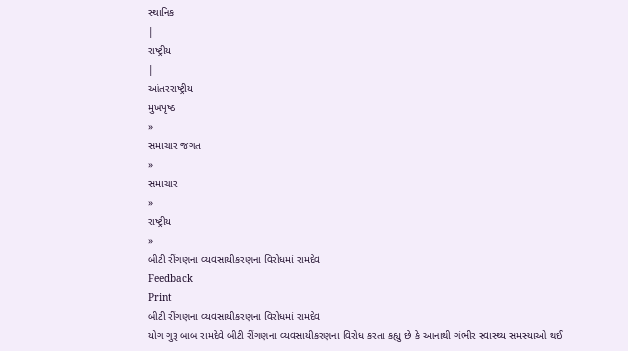સ્થાનિક
|
રાષ્ટ્રીય
|
આંતરરાષ્ટ્રીય
મુખપૃષ્ઠ
»
સમાચાર જગત
»
સમાચાર
»
રાષ્ટ્રીય
»
બીટી રીંગણના વ્યવસાયીકરણના વિરોધમાં રામદેવ
Feedback
Print
બીટી રીંગણના વ્યવસાયીકરણના વિરોધમાં રામદેવ
યોગ ગુરૂ બાબ રામદેવે બીટી રીંગણના વ્યવસાયીકરણના વિરોધ કરતા કહ્યુ છે કે આનાથી ગંભીર સ્વાસ્થ્ય સમસ્યાઓ થઈ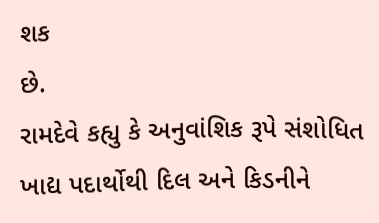શક
છે.
રામદેવે કહ્યુ કે અનુવાંશિક રૂપે સંશોધિત ખાદ્ય પદાર્થોથી દિલ અને કિડનીને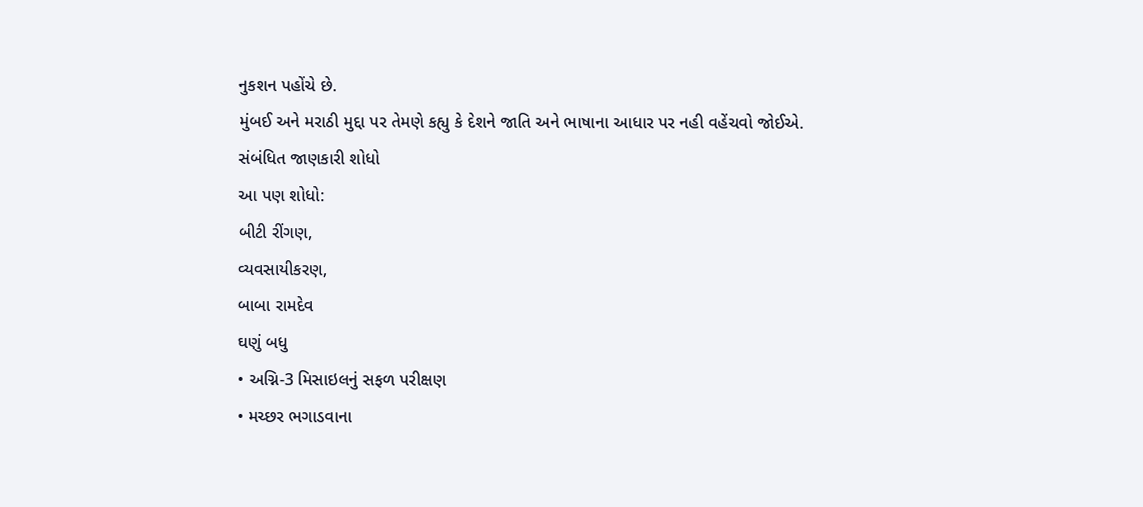નુકશન પહોંચે છે.
મુંબઈ અને મરાઠી મુદ્દા પર તેમણે કહ્યુ કે દેશને જાતિ અને ભાષાના આધાર પર નહી વહેંચવો જોઈએ.
સંબંધિત જાણકારી શોધો
આ પણ શોધો:
બીટી રીંગણ,
વ્યવસાયીકરણ,
બાબા રામદેવ
ઘણું બધુ
• અગ્નિ-3 મિસાઇલનું સફળ પરીક્ષણ
• મચ્છર ભગાડવાના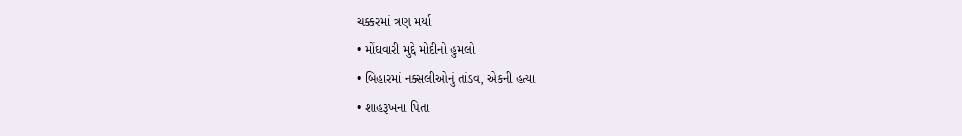ચક્કરમાં ત્રણ મર્યા
• મોંઘવારી મુદ્દે મોદીનો હુમલો
• બિહારમાં નક્સલીઓનું તાંડવ, એકની હત્યા
• શાહરૂખના પિતા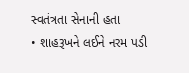સ્વતંત્રતા સેનાની હતા
• શાહરૂખને લઈને નરમ પડી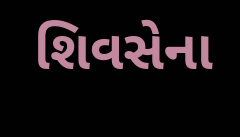શિવસેના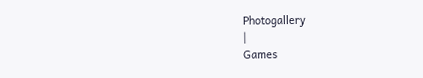Photogallery
|
Games